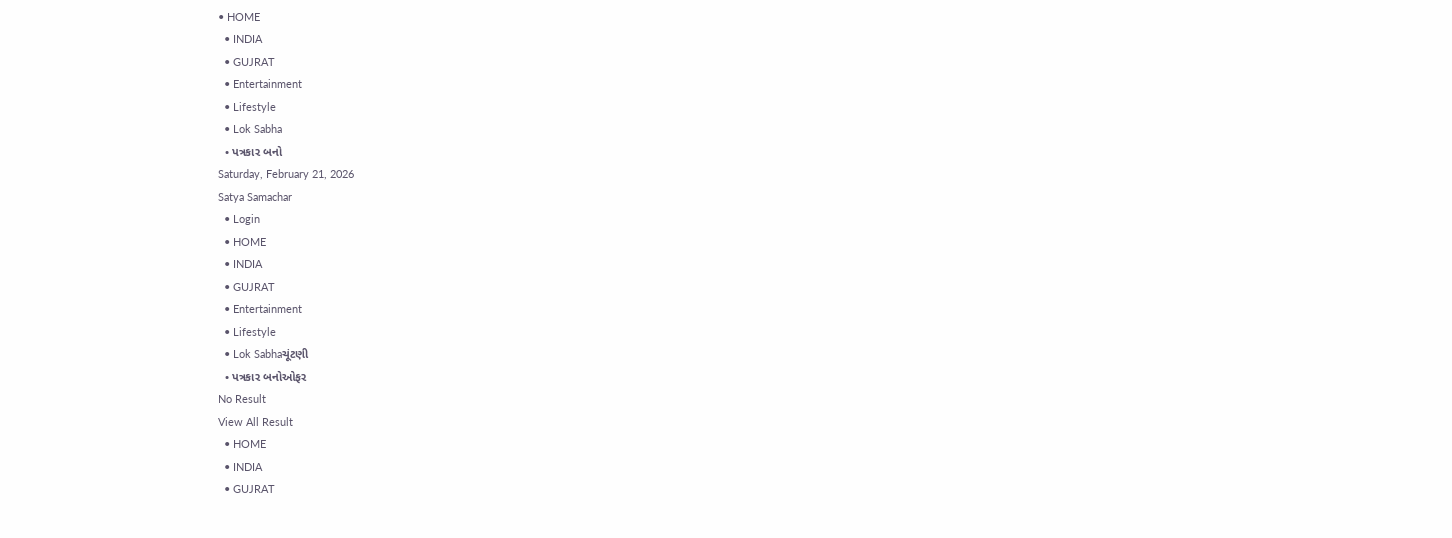• HOME
  • INDIA
  • GUJRAT
  • Entertainment
  • Lifestyle
  • Lok Sabha
  • પત્રકાર બનો
Saturday, February 21, 2026
Satya Samachar
  • Login
  • HOME
  • INDIA
  • GUJRAT
  • Entertainment
  • Lifestyle
  • Lok Sabhaચૂંટણી
  • પત્રકાર બનોઓફર
No Result
View All Result
  • HOME
  • INDIA
  • GUJRAT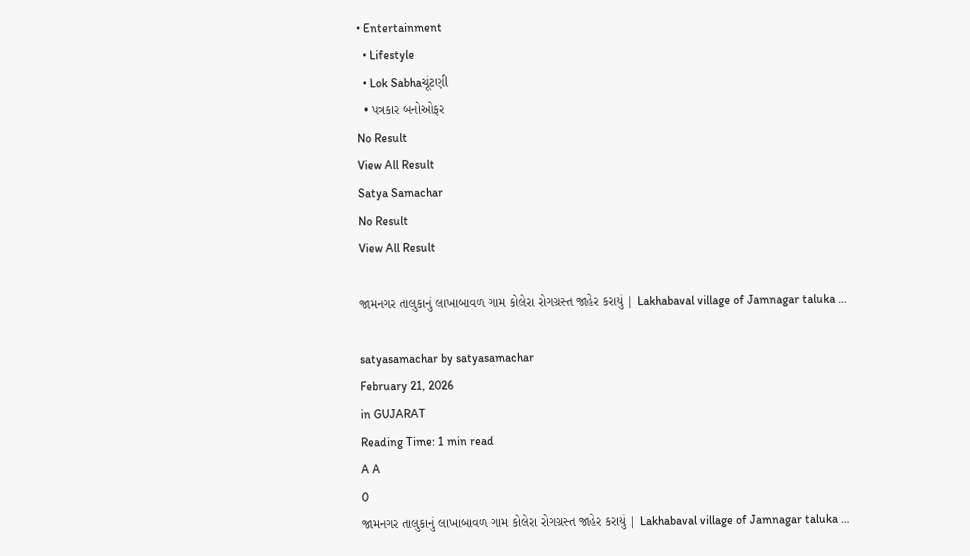• Entertainment
  • Lifestyle
  • Lok Sabhaચૂંટણી
  • પત્રકાર બનોઓફર
No Result
View All Result
Satya Samachar
No Result
View All Result

જામનગર તાલુકાનું લાખાબાવળ ગામ કોલેરા રોગગ્રસ્ત જાહેર કરાયું | Lakhabaval village of Jamnagar taluka …

satyasamachar by satyasamachar
February 21, 2026
in GUJARAT
Reading Time: 1 min read
A A
0
જામનગર તાલુકાનું લાખાબાવળ ગામ કોલેરા રોગગ્રસ્ત જાહેર કરાયું | Lakhabaval village of Jamnagar taluka …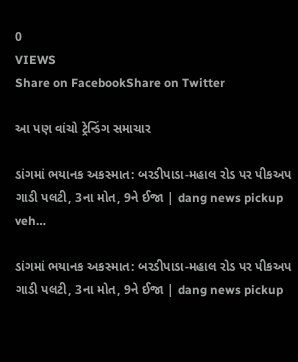0
VIEWS
Share on FacebookShare on Twitter

આ પણ વાંચો ટ્રેન્ડિંગ સમાચાર

ડાંગમાં ભયાનક અકસ્માત: બરડીપાડા-મહાલ રોડ પર પીકઅપ ગાડી પલટી, 3ના મોત, 9ને ઈજા | dang news pickup veh…

ડાંગમાં ભયાનક અકસ્માત: બરડીપાડા-મહાલ રોડ પર પીકઅપ ગાડી પલટી, 3ના મોત, 9ને ઈજા | dang news pickup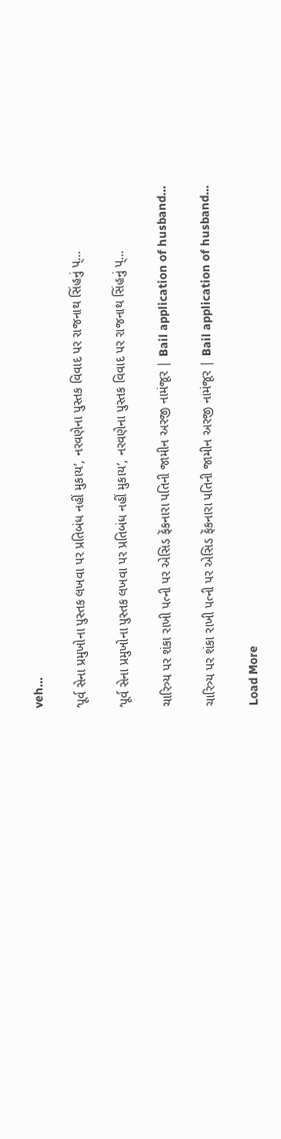veh…

‘પૂર્વ સેના પ્રમુખોના પુસ્તક લખવા પર પ્રતિબંધ નહીં મુકાય’, નરવણેના પુસ્તક વિવાદ પર રાજનાથ સિંહનું પ્…

‘પૂર્વ સેના પ્રમુખોના પુસ્તક લખવા પર પ્રતિબંધ નહીં મુકાય’, નરવણેના પુસ્તક વિવાદ પર રાજનાથ સિંહનું પ્…

ચારિત્ર્ય પર શંકા રાખી પત્ની પર એસિડ ફેંકનારા પતિની જામીન અરજી નામંજૂર | Bail application of husband…

ચારિત્ર્ય પર શંકા રાખી પત્ની પર એસિડ ફેંકનારા પતિની જામીન અરજી નામંજૂર | Bail application of husband…

Load More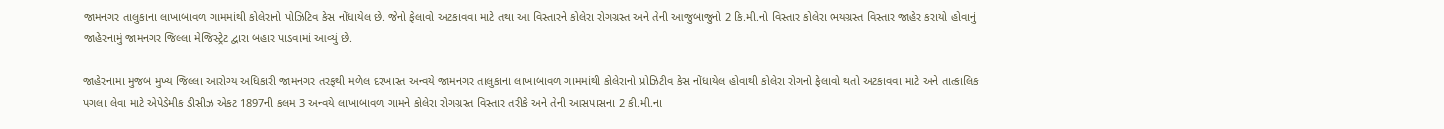જામનગર તાલુકાના લાખાબાવળ ગામમાંથી કોલેરાનો પોઝિટિવ કેસ નોંધાયેલ છે. જેનો ફેલાવો અટકાવવા માટે તથા આ વિસ્તારને કોલેરા રોગગ્રસ્ત અને તેની આજુબાજુનો 2 કિ.મી.નો વિસ્તાર કોલેરા ભયગ્રસ્ત વિસ્તાર જાહેર કરાયો હોવાનું જાહેરનામું જામનગર જિલ્લા મેજિસ્ટ્રેટ દ્વારા બહાર પાડવામાં આવ્યું છે.

જાહેરનામા મુજબ મુખ્ય જિલ્લા આરોગ્ય અધિકારી જામનગર તરફથી મળેલ દરખાસ્ત અન્વયે જામનગર તાલુકાના લાખાબાવળ ગામમાંથી કોલેરાનો પ્રોઝિટીવ કેસ નોંધાયેલ હોવાથી કોલેરા રોગનો ફેલાવો થતો અટકાવવા માટે અને તાત્કાલિક પગલા લેવા માટે એપેડેમીક ડીસીઝ એકટ 1897ની કલમ 3 અન્વયે લાખાબાવળ ગામને કોલેરા રોગગ્રસ્ત વિસ્તાર તરીકે અને તેની આસપાસના 2 કી.મી.ના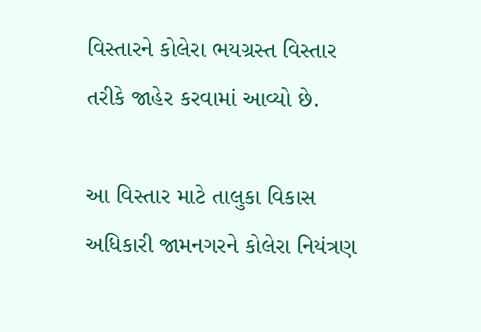વિસ્તારને કોલેરા ભયગ્રસ્ત વિસ્તાર તરીકે જાહેર કરવામાં આવ્યો છે.

આ વિસ્તાર માટે તાલુકા વિકાસ અધિકારી જામનગરને કોલેરા નિયંત્રણ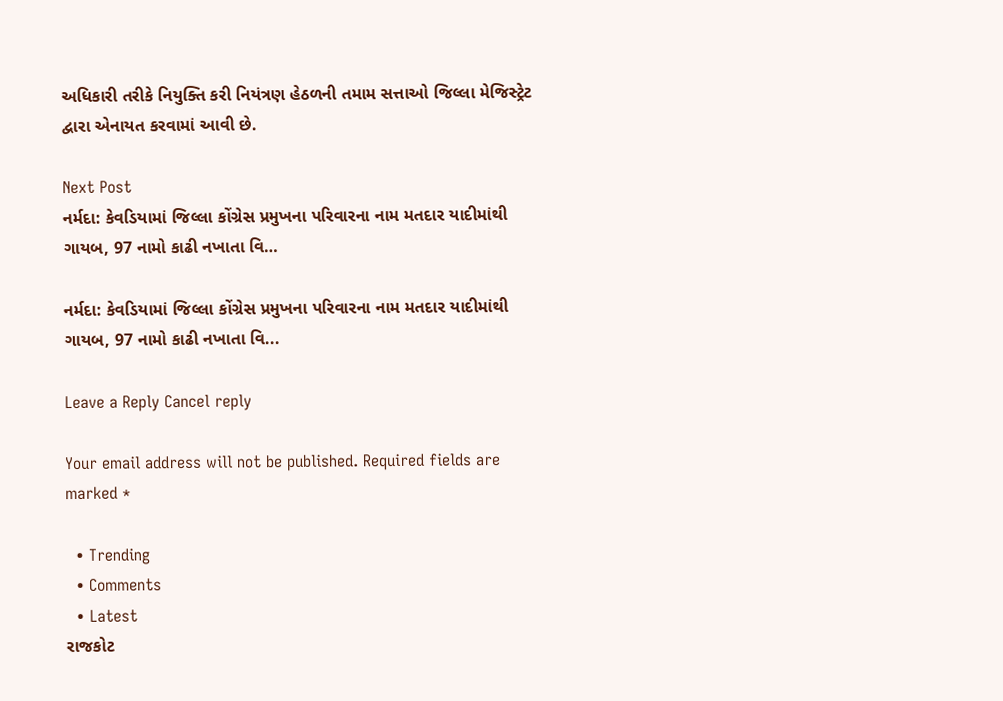અધિકારી તરીકે નિયુક્તિ કરી નિયંત્રણ હેઠળની તમામ સત્તાઓ જિલ્લા મેજિસ્ટ્રેટ  દ્વારા એનાયત કરવામાં આવી છે.

Next Post
નર્મદા: કેવડિયામાં જિલ્લા કોંગ્રેસ પ્રમુખના પરિવારના નામ મતદાર યાદીમાંથી ગાયબ, 97 નામો કાઢી નખાતા વિ…

નર્મદા: કેવડિયામાં જિલ્લા કોંગ્રેસ પ્રમુખના પરિવારના નામ મતદાર યાદીમાંથી ગાયબ, 97 નામો કાઢી નખાતા વિ...

Leave a Reply Cancel reply

Your email address will not be published. Required fields are marked *

  • Trending
  • Comments
  • Latest
રાજકોટ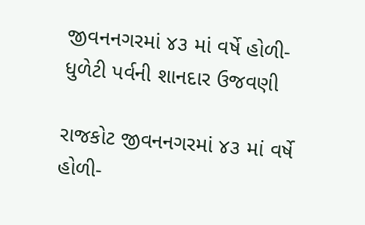જીવનનગરમાં ૪૩ માં વર્ષે હોળી-ધુળેટી પર્વની શાનદાર ઉજવણી

રાજકોટ જીવનનગરમાં ૪૩ માં વર્ષે હોળી-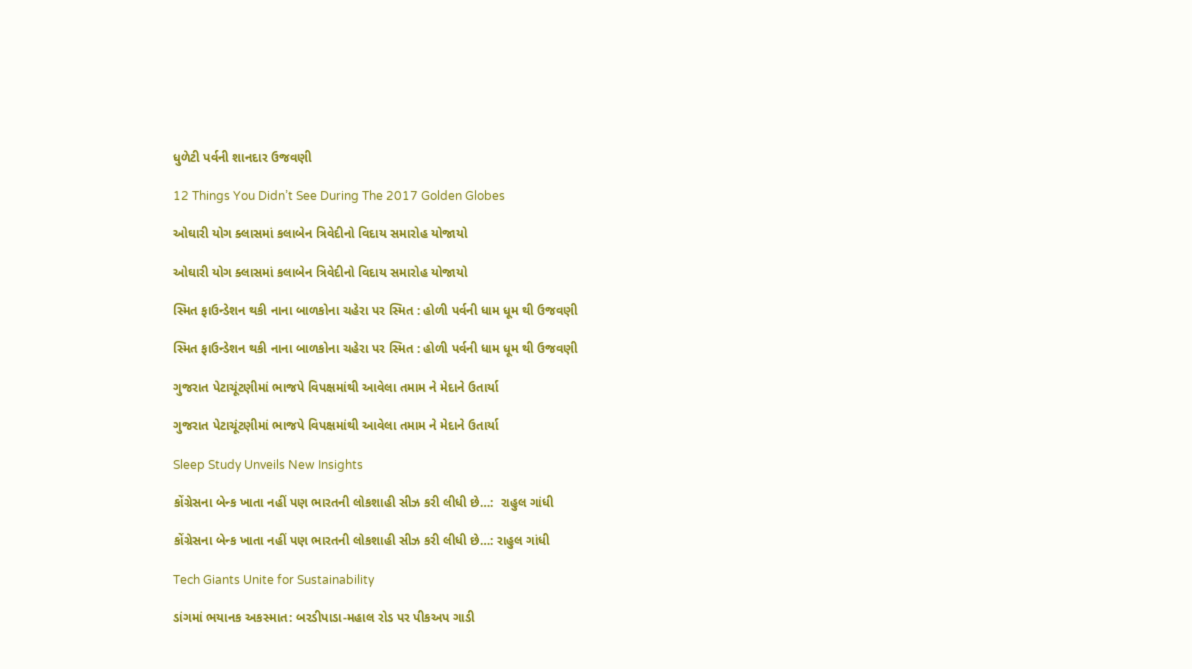ધુળેટી પર્વની શાનદાર ઉજવણી

12 Things You Didn’t See During The 2017 Golden Globes

ઓઘારી યોગ ક્લાસમાં કલાબેન ત્રિવેદીનો વિદાય સમારોહ યોજાયો

ઓઘારી યોગ ક્લાસમાં કલાબેન ત્રિવેદીનો વિદાય સમારોહ યોજાયો

સ્મિત ફાઉન્ડેશન થકી નાના બાળકોના ચહેરા પર સ્મિત : હોળી પર્વની ધામ ધૂમ થી ઉજવણી

સ્મિત ફાઉન્ડેશન થકી નાના બાળકોના ચહેરા પર સ્મિત : હોળી પર્વની ધામ ધૂમ થી ઉજવણી

ગુજરાત પેટાચૂંટણીમાં ભાજપે વિપક્ષમાંથી આવેલા તમામ ને મેદાને ઉતાર્યા

ગુજરાત પેટાચૂંટણીમાં ભાજપે વિપક્ષમાંથી આવેલા તમામ ને મેદાને ઉતાર્યા

Sleep Study Unveils New Insights

કોંગ્રેસના બેન્ક ખાતા નહીં પણ ભારતની લોકશાહી સીઝ કરી લીધી છે…:  રાહુલ ગાંધી

કોંગ્રેસના બેન્ક ખાતા નહીં પણ ભારતની લોકશાહી સીઝ કરી લીધી છે…: રાહુલ ગાંધી

Tech Giants Unite for Sustainability

ડાંગમાં ભયાનક અકસ્માત: બરડીપાડા-મહાલ રોડ પર પીકઅપ ગાડી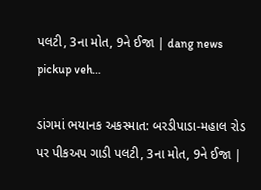પલટી, 3ના મોત, 9ને ઈજા | dang news pickup veh…

ડાંગમાં ભયાનક અકસ્માત: બરડીપાડા-મહાલ રોડ પર પીકઅપ ગાડી પલટી, 3ના મોત, 9ને ઈજા |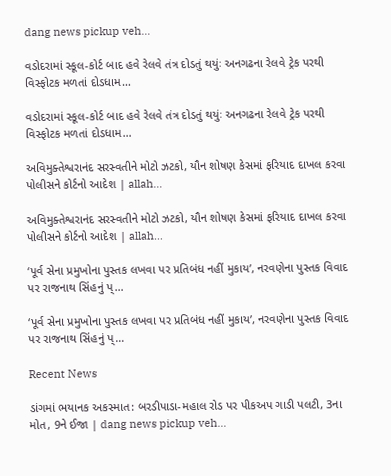dang news pickup veh…

વડોદરામાં સ્કૂલ-કોર્ટ બાદ હવે રેલવે તંત્ર દોડતું થયુંઃ અનગઢના રેલવે ટ્રેક પરથી વિસ્ફોટક મળતાં દોડધામ…

વડોદરામાં સ્કૂલ-કોર્ટ બાદ હવે રેલવે તંત્ર દોડતું થયુંઃ અનગઢના રેલવે ટ્રેક પરથી વિસ્ફોટક મળતાં દોડધામ…

અવિમુક્તેશ્વરાનંદ સરસ્વતીને મોટો ઝટકો, યૌન શોષણ કેસમાં ફરિયાદ દાખલ કરવા પોલીસને કોર્ટનો આદેશ | allah…

અવિમુક્તેશ્વરાનંદ સરસ્વતીને મોટો ઝટકો, યૌન શોષણ કેસમાં ફરિયાદ દાખલ કરવા પોલીસને કોર્ટનો આદેશ | allah…

‘પૂર્વ સેના પ્રમુખોના પુસ્તક લખવા પર પ્રતિબંધ નહીં મુકાય’, નરવણેના પુસ્તક વિવાદ પર રાજનાથ સિંહનું પ્…

‘પૂર્વ સેના પ્રમુખોના પુસ્તક લખવા પર પ્રતિબંધ નહીં મુકાય’, નરવણેના પુસ્તક વિવાદ પર રાજનાથ સિંહનું પ્…

Recent News

ડાંગમાં ભયાનક અકસ્માત: બરડીપાડા-મહાલ રોડ પર પીકઅપ ગાડી પલટી, 3ના મોત, 9ને ઈજા | dang news pickup veh…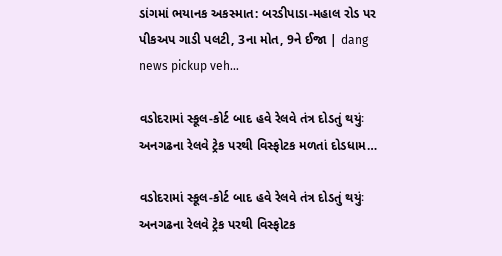ડાંગમાં ભયાનક અકસ્માત: બરડીપાડા-મહાલ રોડ પર પીકઅપ ગાડી પલટી, 3ના મોત, 9ને ઈજા | dang news pickup veh…

વડોદરામાં સ્કૂલ-કોર્ટ બાદ હવે રેલવે તંત્ર દોડતું થયુંઃ અનગઢના રેલવે ટ્રેક પરથી વિસ્ફોટક મળતાં દોડધામ…

વડોદરામાં સ્કૂલ-કોર્ટ બાદ હવે રેલવે તંત્ર દોડતું થયુંઃ અનગઢના રેલવે ટ્રેક પરથી વિસ્ફોટક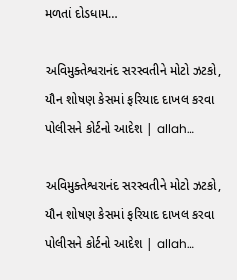મળતાં દોડધામ…

અવિમુક્તેશ્વરાનંદ સરસ્વતીને મોટો ઝટકો, યૌન શોષણ કેસમાં ફરિયાદ દાખલ કરવા પોલીસને કોર્ટનો આદેશ | allah…

અવિમુક્તેશ્વરાનંદ સરસ્વતીને મોટો ઝટકો, યૌન શોષણ કેસમાં ફરિયાદ દાખલ કરવા પોલીસને કોર્ટનો આદેશ | allah…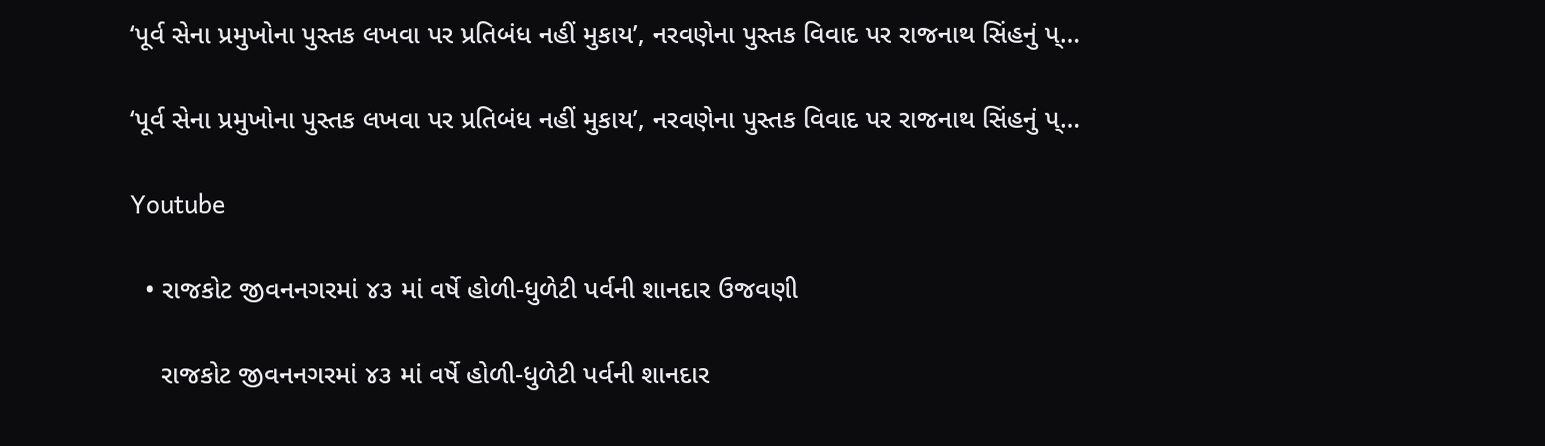‘પૂર્વ સેના પ્રમુખોના પુસ્તક લખવા પર પ્રતિબંધ નહીં મુકાય’, નરવણેના પુસ્તક વિવાદ પર રાજનાથ સિંહનું પ્…

‘પૂર્વ સેના પ્રમુખોના પુસ્તક લખવા પર પ્રતિબંધ નહીં મુકાય’, નરવણેના પુસ્તક વિવાદ પર રાજનાથ સિંહનું પ્…

Youtube

  • રાજકોટ જીવનનગરમાં ૪૩ માં વર્ષે હોળી-ધુળેટી પર્વની શાનદાર ઉજવણી

    રાજકોટ જીવનનગરમાં ૪૩ માં વર્ષે હોળી-ધુળેટી પર્વની શાનદાર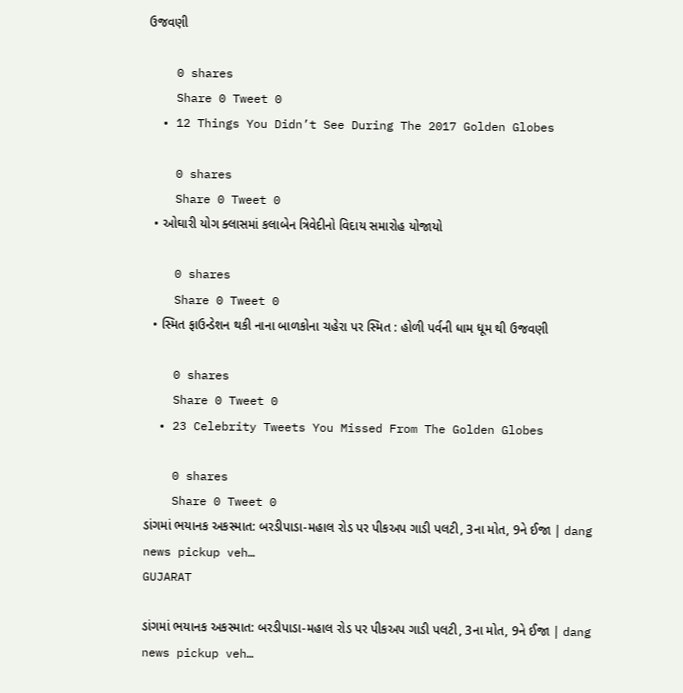ઉજવણી

    0 shares
    Share 0 Tweet 0
  • 12 Things You Didn’t See During The 2017 Golden Globes

    0 shares
    Share 0 Tweet 0
  • ઓઘારી યોગ ક્લાસમાં કલાબેન ત્રિવેદીનો વિદાય સમારોહ યોજાયો

    0 shares
    Share 0 Tweet 0
  • સ્મિત ફાઉન્ડેશન થકી નાના બાળકોના ચહેરા પર સ્મિત : હોળી પર્વની ધામ ધૂમ થી ઉજવણી

    0 shares
    Share 0 Tweet 0
  • 23 Celebrity Tweets You Missed From The Golden Globes

    0 shares
    Share 0 Tweet 0
ડાંગમાં ભયાનક અકસ્માત: બરડીપાડા-મહાલ રોડ પર પીકઅપ ગાડી પલટી, 3ના મોત, 9ને ઈજા | dang news pickup veh…
GUJARAT

ડાંગમાં ભયાનક અકસ્માત: બરડીપાડા-મહાલ રોડ પર પીકઅપ ગાડી પલટી, 3ના મોત, 9ને ઈજા | dang news pickup veh…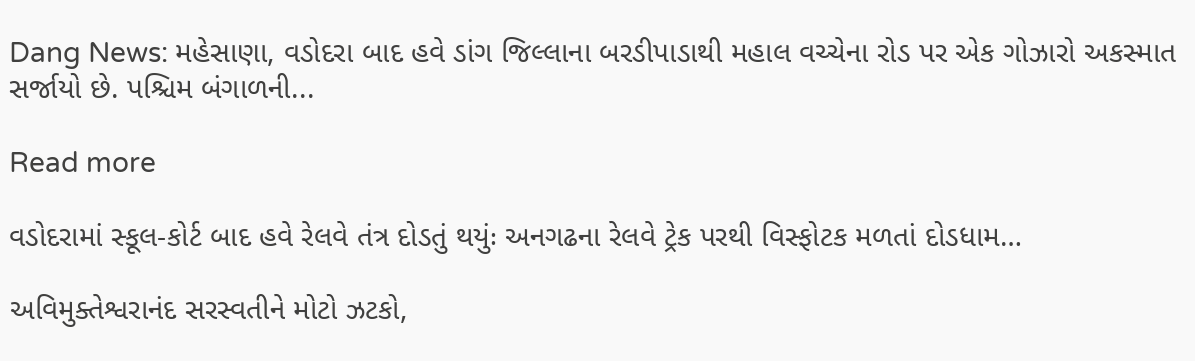Dang News: મહેસાણા, વડોદરા બાદ હવે ડાંગ જિલ્લાના બરડીપાડાથી મહાલ વચ્ચેના રોડ પર એક ગોઝારો અકસ્માત સર્જાયો છે. પશ્ચિમ બંગાળની...

Read more

વડોદરામાં સ્કૂલ-કોર્ટ બાદ હવે રેલવે તંત્ર દોડતું થયુંઃ અનગઢના રેલવે ટ્રેક પરથી વિસ્ફોટક મળતાં દોડધામ…

અવિમુક્તેશ્વરાનંદ સરસ્વતીને મોટો ઝટકો,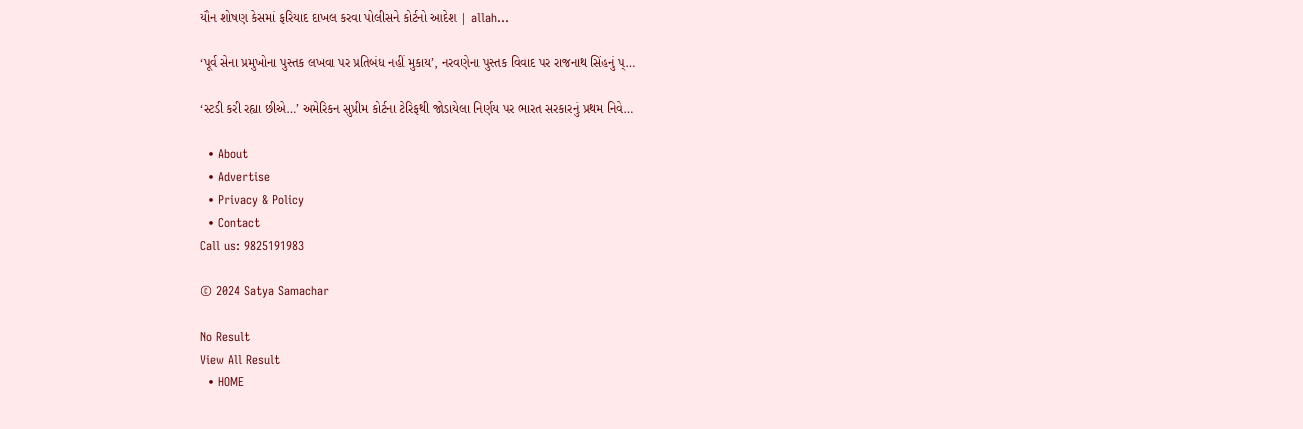યૌન શોષણ કેસમાં ફરિયાદ દાખલ કરવા પોલીસને કોર્ટનો આદેશ | allah…

‘પૂર્વ સેના પ્રમુખોના પુસ્તક લખવા પર પ્રતિબંધ નહીં મુકાય’, નરવણેના પુસ્તક વિવાદ પર રાજનાથ સિંહનું પ્…

‘સ્ટડી કરી રહ્યા છીએ…’ અમેરિકન સુપ્રીમ કોર્ટના ટેરિફથી જોડાયેલા નિર્ણય પર ભારત સરકારનું પ્રથમ નિવે…

  • About
  • Advertise
  • Privacy & Policy
  • Contact
Call us: 9825191983

© 2024 Satya Samachar

No Result
View All Result
  • HOME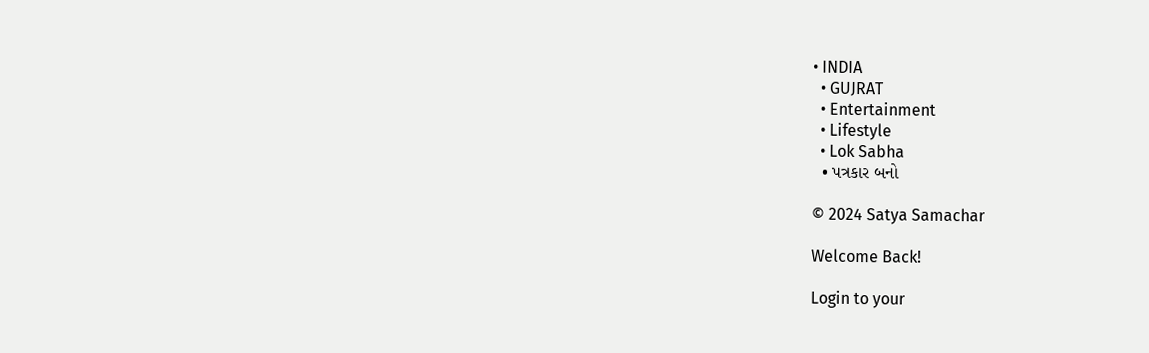• INDIA
  • GUJRAT
  • Entertainment
  • Lifestyle
  • Lok Sabha
  • પત્રકાર બનો

© 2024 Satya Samachar

Welcome Back!

Login to your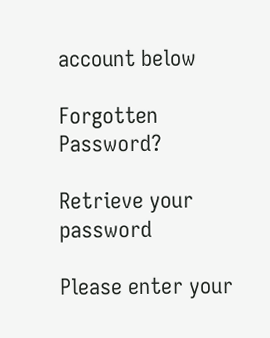account below

Forgotten Password?

Retrieve your password

Please enter your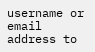username or email address to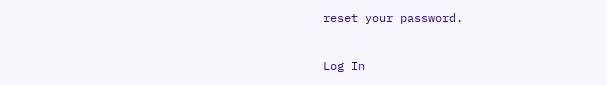reset your password.

Log In